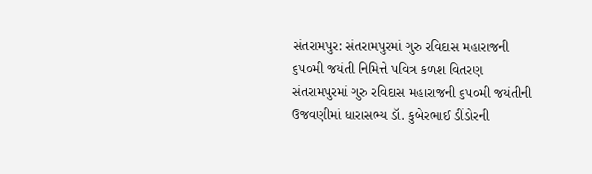સંતરામપુર: સંતરામપુરમાં ગુરુ રવિદાસ મહારાજની ૬૫૦મી જયંતી નિમિત્તે પવિત્ર કળશ વિતરણ
સંતરામપુરમાં ગુરુ રવિદાસ મહારાજની ૬૫૦મી જયંતીની ઉજવણીમાં ધારાસભ્ય ડૉ. કુબેરભાઈ ડીંડોરની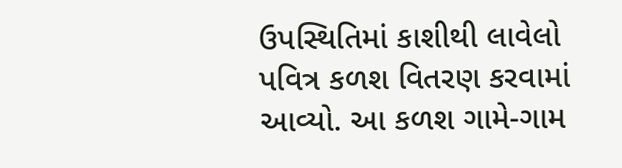ઉપસ્થિતિમાં કાશીથી લાવેલો પવિત્ર કળશ વિતરણ કરવામાં આવ્યો. આ કળશ ગામે-ગામ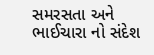સમરસતા અને ભાઈચારા નો સંદેશ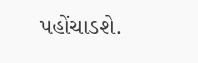પહોંચાડશે.